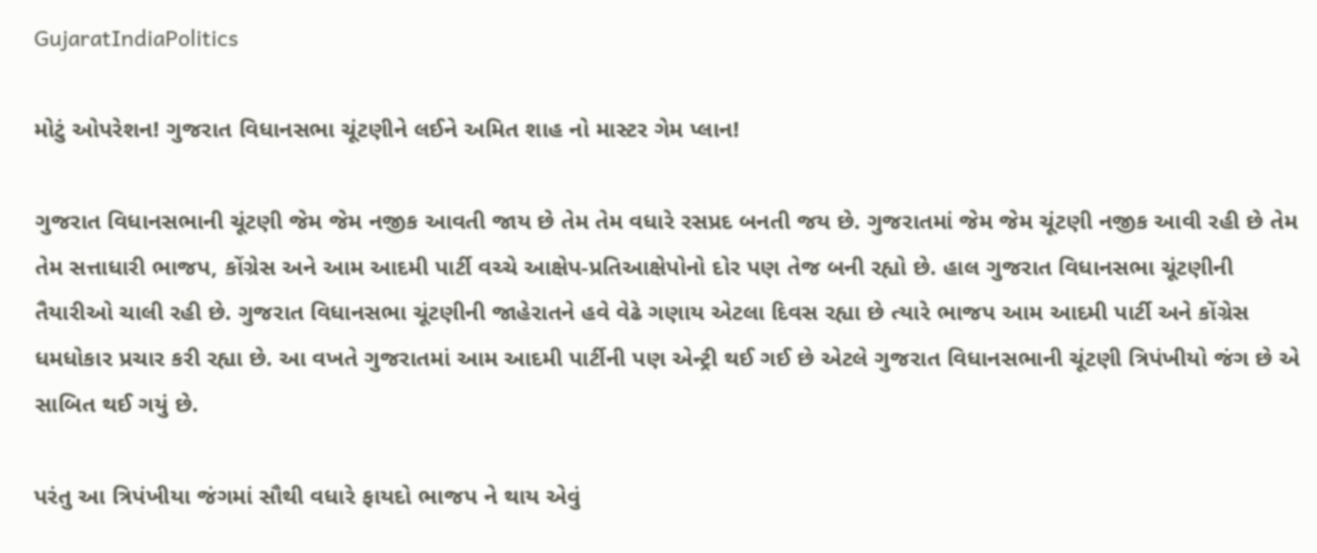GujaratIndiaPolitics

મોટું ઓપરેશન! ગુજરાત વિધાનસભા ચૂંટણીને લઈને અમિત શાહ નો માસ્ટર ગેમ પ્લાન!

ગુજરાત વિધાનસભાની ચૂંટણી જેમ જેમ નજીક આવતી જાય છે તેમ તેમ વધારે રસપ્રદ બનતી જય છે. ગુજરાતમાં જેમ જેમ ચૂંટણી નજીક આવી રહી છે તેમ તેમ સત્તાધારી ભાજપ, કોંગ્રેસ અને આમ આદમી પાર્ટી વચ્ચે આક્ષેપ-પ્રતિઆક્ષેપોનો દોર પણ તેજ બની રહ્યો છે. હાલ ગુજરાત વિધાનસભા ચૂંટણીની તૈયારીઓ ચાલી રહી છે. ગુજરાત વિધાનસભા ચૂંટણીની જાહેરાતને હવે વેઢે ગણાય એટલા દિવસ રહ્યા છે ત્યારે ભાજપ આમ આદમી પાર્ટી અને કોંગ્રેસ ધમધોકાર પ્રચાર કરી રહ્યા છે. આ વખતે ગુજરાતમાં આમ આદમી પાર્ટીની પણ એન્ટ્રી થઈ ગઈ છે એટલે ગુજરાત વિધાનસભાની ચૂંટણી ત્રિપંખીયો જંગ છે એ સાબિત થઈ ગયું છે.

પરંતુ આ ત્રિપંખીયા જંગમાં સૌથી વધારે ફાયદો ભાજપ ને થાય એવું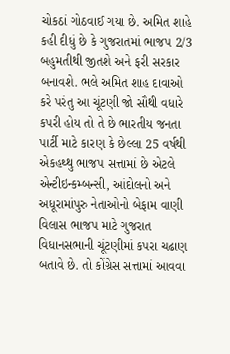ચોકઠાં ગોઠવાઈ ગયા છે. અમિત શાહે કહી દીધું છે કે ગુજરાતમાં ભાજપ 2/3 બહુમતીથી જીતશે અને ફરી સરકાર બનાવશે. ભલે અમિત શાહ દાવાઓ કરે પરંતુ આ ચૂંટણી જો સૌથી વધારે કપરી હોય તો તે છે ભારતીય જનતા પાર્ટી માટે કારણ કે છેલ્લા 25 વર્ષથી એકહથ્થુ ભાજપ સત્તામાં છે એટલે એન્ટીઇન્કમ્બન્સી, આંદોલનો અને અધૂરામાંપુરુ નેતાઓનો બેફામ વાણી વિલાસ ભાજપ માટે ગુજરાત વિધાનસભાની ચૂંટણીમાં કપરા ચઢાણ બતાવે છે. તો કોંગ્રેસ સત્તામાં આવવા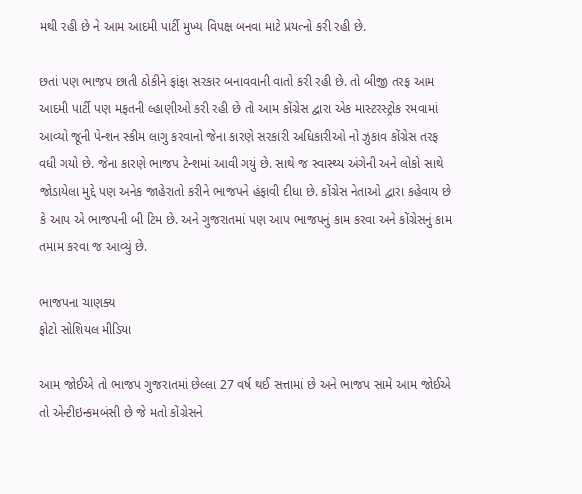મથી રહી છે ને આમ આદમી પાર્ટી મુખ્ય વિપક્ષ બનવા માટે પ્રયત્નો કરી રહી છે.

છતાં પણ ભાજપ છાતી ઠોકીને ફાંફા સરકાર બનાવવાની વાતો કરી રહી છે. તો બીજી તરફ આમ આદમી પાર્ટી પણ મફતની લ્હાણીઓ કરી રહી છે તો આમ કોંગ્રેસ દ્વારા એક માસ્ટરસ્ટ્રોક રમવામાં આવ્યો જૂની પેન્શન સ્કીમ લાગુ કરવાનો જેના કારણે સરકારી અધિકારીઓ નો ઝુકાવ કોંગ્રેસ તરફ વધી ગયો છે. જેના કારણે ભાજપ ટેન્શમાં આવી ગયું છે. સાથે જ સ્વાસ્થ્ય અંગેની અને લોકો સાથે જોડાયેલા મુદ્દે પણ અનેક જાહેરાતો કરીને ભાજપને હંફાવી દીધા છે. કોંગ્રેસ નેતાઓ દ્વારા કહેવાય છે કે આપ એ ભાજપની બી ટિમ છે. અને ગુજરાતમાં પણ આપ ભાજપનું કામ કરવા અને કોંગ્રેસનું કામ તમામ કરવા જ આવ્યું છે.

ભાજપના ચાણક્ય
ફોટો સોશિયલ મીડિયા

આમ જોઈએ તો ભાજપ ગુજરાતમાં છેલ્લા 27 વર્ષ થઈ સત્તામાં છે અને ભાજપ સામે આમ જોઈએ તો એન્ટીઇન્કમબંસી છે જે મતો કોંગ્રેસને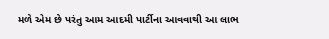મળે એમ છે પરંતુ આમ આદમી પાર્ટીના આવવાથી આ લાભ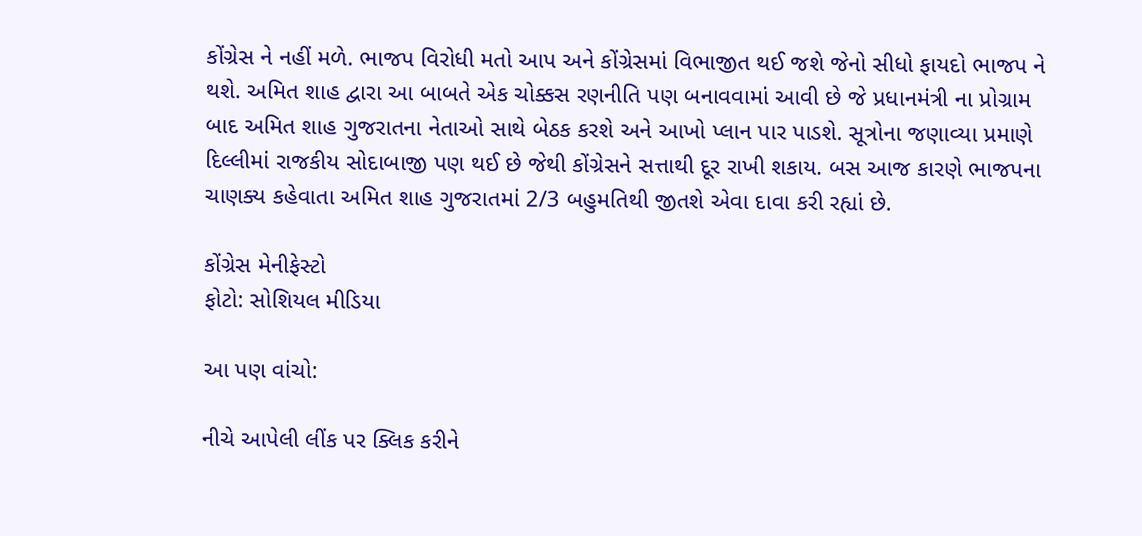કોંગ્રેસ ને નહીં મળે. ભાજપ વિરોધી મતો આપ અને કોંગ્રેસમાં વિભાજીત થઈ જશે જેનો સીધો ફાયદો ભાજપ ને થશે. અમિત શાહ દ્વારા આ બાબતે એક ચોક્કસ રણનીતિ પણ બનાવવામાં આવી છે જે પ્રધાનમંત્રી ના પ્રોગ્રામ બાદ અમિત શાહ ગુજરાતના નેતાઓ સાથે બેઠક કરશે અને આખો પ્લાન પાર પાડશે. સૂત્રોના જણાવ્યા પ્રમાણે દિલ્લીમાં રાજકીય સોદાબાજી પણ થઈ છે જેથી કોંગ્રેસને સત્તાથી દૂર રાખી શકાય. બસ આજ કારણે ભાજપના ચાણક્ય કહેવાતા અમિત શાહ ગુજરાતમાં 2/3 બહુમતિથી જીતશે એવા દાવા કરી રહ્યાં છે.

કોંગ્રેસ મેનીફેસ્ટો
ફોટો: સોશિયલ મીડિયા

આ પણ વાંચો:

નીચે આપેલી લીંક પર ક્લિક કરીને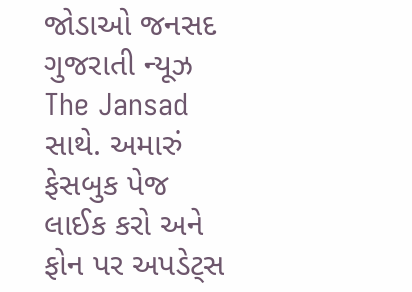જોડાઓ જનસદ ગુજરાતી ન્યૂઝ The Jansad સાથે. અમારું ફેસબુક પેજ લાઈક કરો અને ફોન પર અપડેટ્સ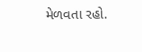મેળવતા રહો.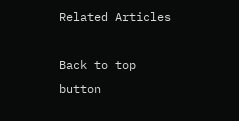Related Articles

Back to top button